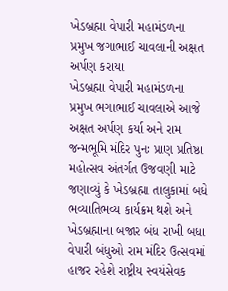ખેડબ્રહ્મા વેપારી મહામંડળના પ્રમુખ જગાભાઈ ચાવલાની અક્ષત અર્પણ કરાયા
ખેડબ્રહ્મા વેપારી મહામંડળના પ્રમુખ ભગાભાઈ ચાવલાએ આજે અક્ષત અર્પણ કર્યા અને રામ જન્મભૂમિ મંદિર પુનઃ પ્રાણ પ્રતિષ્ઠા મહોત્સવ અંતર્ગત ઉજવણી માટે જણાવ્યું કે ખેડબ્રહ્મા તાલુકામાં બધે ભવ્યાતિભવ્ય કાર્યક્રમ થશે અને ખેડબ્રહ્માના બજાર બંધ રાખી બધા વેપારી બંધુઓ રામ મંદિર ઉત્સવમાં હાજર રહેશે રાષ્ટ્રીય સ્વયંસેવક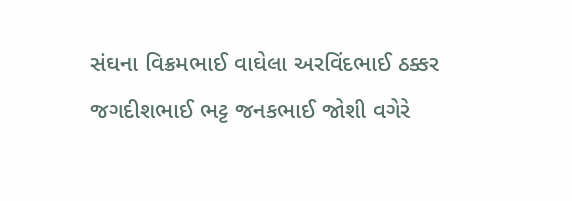સંઘના વિક્રમભાઈ વાઘેલા અરવિંદભાઈ ઠક્કર જગદીશભાઈ ભટ્ટ જનકભાઈ જોશી વગેરે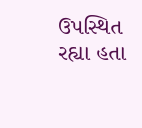ઉપસ્થિત રહ્યા હતા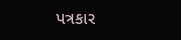પત્રકાર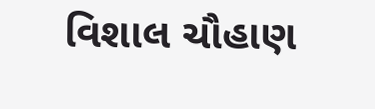વિશાલ ચૌહાણ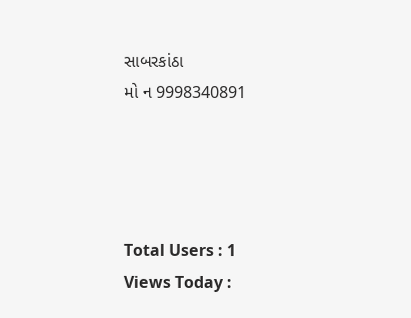સાબરકાંઠા
મો ન 9998340891




Total Users : 1
Views Today :